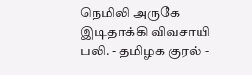நெமிலி அருகே இடிதாக்கி விவசாயி பலி. - தமிழக குரல் -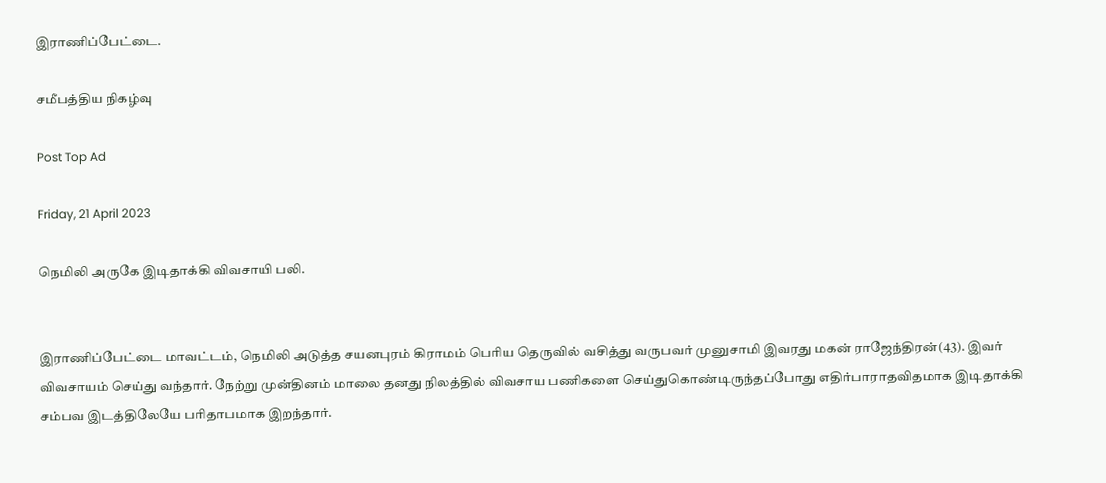இராணிப்பேட்டை.

சமீபத்திய நிகழ்வு

Post Top Ad

Friday, 21 April 2023

நெமிலி அருகே இடிதாக்கி விவசாயி பலி.


இராணிப்பேட்டை மாவட்டம், நெமிலி அடுத்த சயனபுரம் கிராமம் பெரிய தெருவில் வசித்து வருபவர் முனுசாமி இவரது மகன் ராஜேந்திரன்(43). இவர் விவசாயம் செய்து வந்தார். நேற்று முன்தினம் மாலை தனது நிலத்தில் விவசாய பணிகளை செய்துகொண்டிருந்தப்போது எதிர்பாராதவிதமாக இடிதாக்கி சம்பவ இடத்திலேயே பரிதாபமாக இறந்தார்.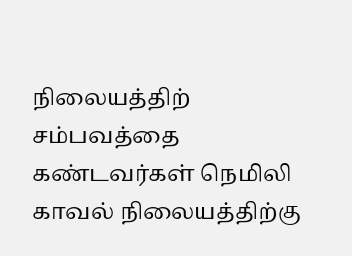நிலையத்திற் சம்பவத்தை கண்டவர்கள் நெமிலி காவல் நிலையத்திற்கு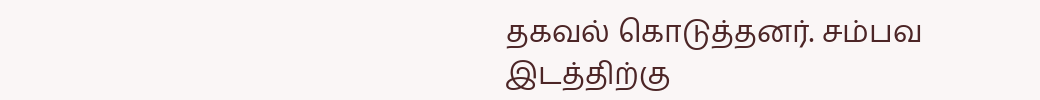தகவல் கொடுத்தனர். சம்பவ இடத்திற்கு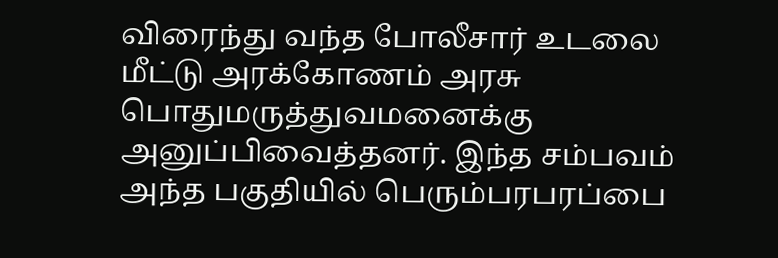விரைந்து வந்த போலீசார் உடலை மீட்டு அரக்கோணம் அரசு பொதுமருத்துவமனைக்கு அனுப்பிவைத்தனர். இந்த சம்பவம் அந்த பகுதியில் பெரும்பரபரப்பை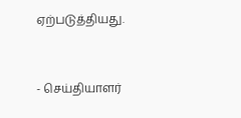ஏற்படுத்தியது.


- செய்தியாளர்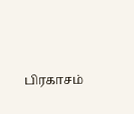பிரகாசம்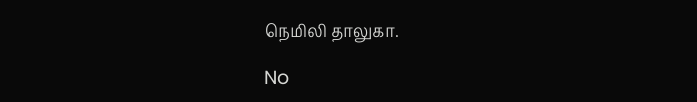நெமிலி தாலுகா.

No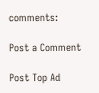comments:

Post a Comment

Post Top Ad